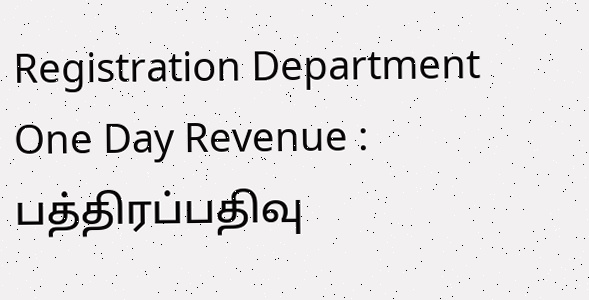Registration Department One Day Revenue : பத்திரப்பதிவு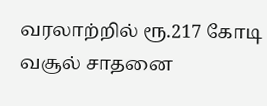வரலாற்றில் ரூ.217 கோடி வசூல் சாதனை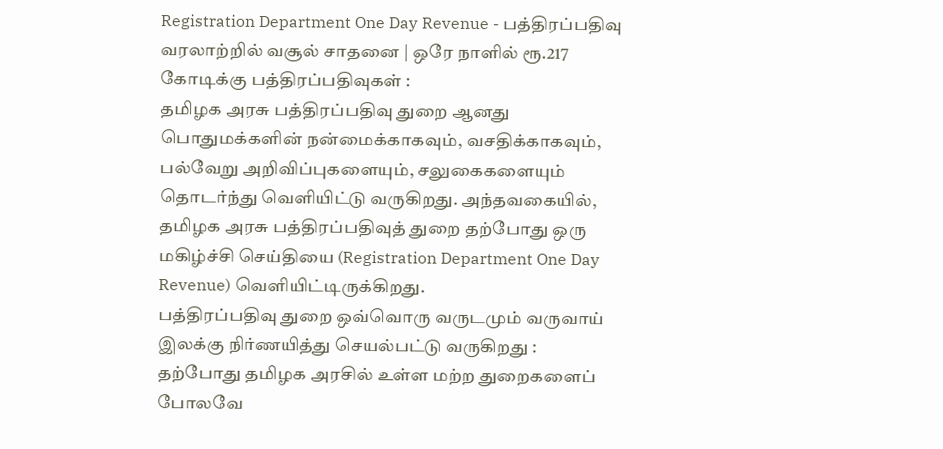Registration Department One Day Revenue - பத்திரப்பதிவு வரலாற்றில் வசூல் சாதனை | ஒரே நாளில் ரூ.217 கோடிக்கு பத்திரப்பதிவுகள் :
தமிழக அரசு பத்திரப்பதிவு துறை ஆனது பொதுமக்களின் நன்மைக்காகவும், வசதிக்காகவும், பல்வேறு அறிவிப்புகளையும், சலுகைகளையும் தொடர்ந்து வெளியிட்டு வருகிறது. அந்தவகையில், தமிழக அரசு பத்திரப்பதிவுத் துறை தற்போது ஒரு மகிழ்ச்சி செய்தியை (Registration Department One Day Revenue) வெளியிட்டிருக்கிறது.
பத்திரப்பதிவு துறை ஒவ்வொரு வருடமும் வருவாய் இலக்கு நிர்ணயித்து செயல்பட்டு வருகிறது :
தற்போது தமிழக அரசில் உள்ள மற்ற துறைகளைப் போலவே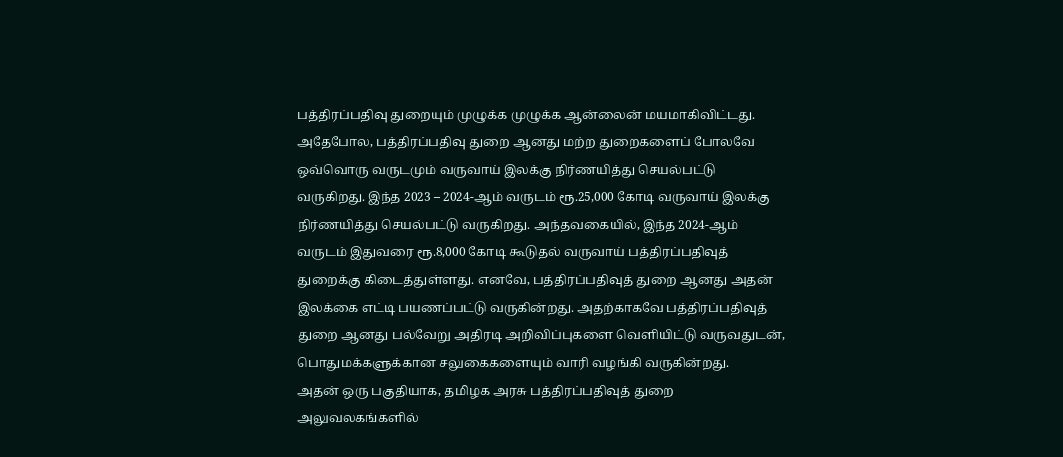பத்திரப்பதிவு துறையும் முழுக்க முழுக்க ஆன்லைன் மயமாகிவிட்டது. அதேபோல, பத்திரப்பதிவு துறை ஆனது மற்ற துறைகளைப் போலவே ஒவ்வொரு வருடமும் வருவாய் இலக்கு நிர்ணயித்து செயல்பட்டு வருகிறது. இந்த 2023 – 2024-ஆம் வருடம் ரூ.25,000 கோடி வருவாய் இலக்கு நிர்ணயித்து செயல்பட்டு வருகிறது. அந்தவகையில், இந்த 2024-ஆம் வருடம் இதுவரை ரூ.8,000 கோடி கூடுதல் வருவாய் பத்திரப்பதிவுத் துறைக்கு கிடைத்துள்ளது. எனவே, பத்திரப்பதிவுத் துறை ஆனது அதன் இலக்கை எட்டி பயணப்பட்டு வருகின்றது. அதற்காகவே பத்திரப்பதிவுத் துறை ஆனது பல்வேறு அதிரடி அறிவிப்புகளை வெளியிட்டு வருவதுடன், பொதுமக்களுக்கான சலுகைகளையும் வாரி வழங்கி வருகின்றது.
அதன் ஒரு பகுதியாக, தமிழக அரசு பத்திரப்பதிவுத் துறை அலுவலகங்களில்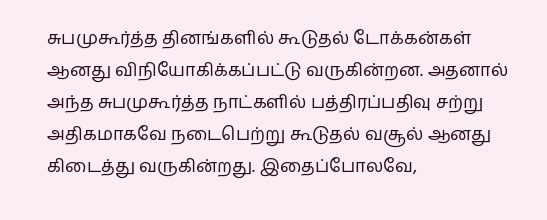சுபமுகூர்த்த தினங்களில் கூடுதல் டோக்கன்கள் ஆனது விநியோகிக்கப்பட்டு வருகின்றன. அதனால் அந்த சுபமுகூர்த்த நாட்களில் பத்திரப்பதிவு சற்று அதிகமாகவே நடைபெற்று கூடுதல் வசூல் ஆனது கிடைத்து வருகின்றது. இதைப்போலவே,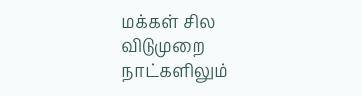மக்கள் சில விடுமுறை நாட்களிலும்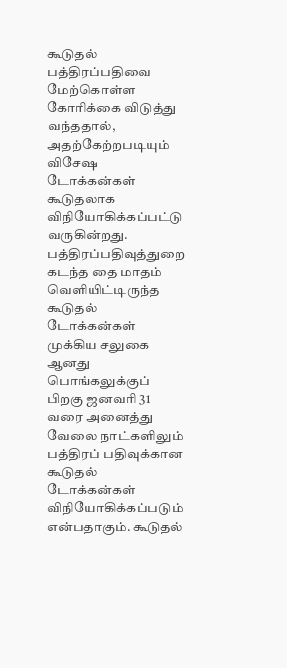கூடுதல் பத்திரப்பதிவை மேற்கொள்ள கோரிக்கை விடுத்து வந்ததால், அதற்கேற்றபடியும் விசேஷ டோக்கன்கள் கூடுதலாக விநியோகிக்கப்பட்டு வருகின்றது. பத்திரப்பதிவுத்துறை கடந்த தை மாதம் வெளியிட்டிருந்த கூடுதல் டோக்கன்கள் முக்கிய சலுகை ஆனது பொங்கலுக்குப் பிறகு ஜனவரி 31 வரை அனைத்து வேலை நாட்களிலும் பத்திரப் பதிவுக்கான கூடுதல் டோக்கன்கள் விநியோகிக்கப்படும் என்பதாகும். கூடுதல்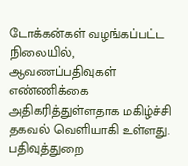டோக்கன்கள் வழங்கப்பட்ட நிலையில், ஆவணப்பதிவுகள் எண்ணிக்கை அதிகரித்துள்ளதாக மகிழ்ச்சி தகவல் வெளியாகி உள்ளது.
பதிவுத்துறை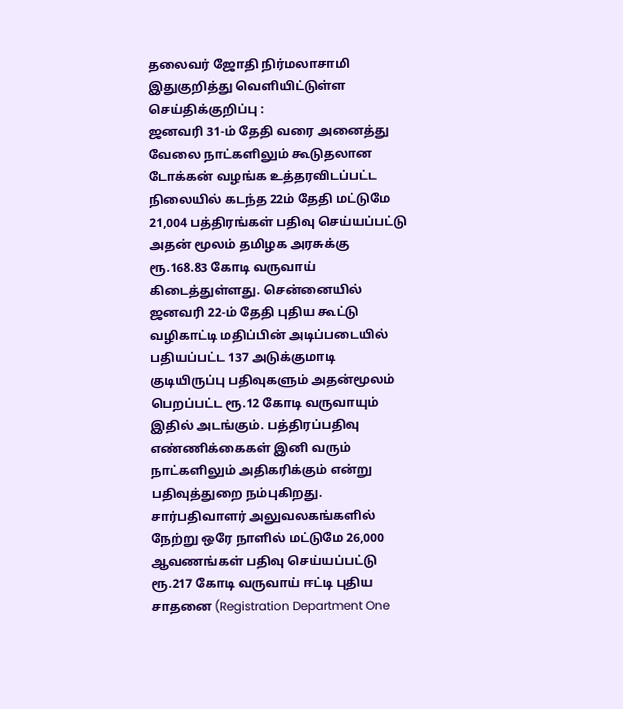தலைவர் ஜோதி நிர்மலாசாமி இதுகுறித்து வெளியிட்டுள்ள செய்திக்குறிப்பு :
ஜனவரி 31-ம் தேதி வரை அனைத்து வேலை நாட்களிலும் கூடுதலான டோக்கன் வழங்க உத்தரவிடப்பட்ட நிலையில் கடந்த 22ம் தேதி மட்டுமே 21,004 பத்திரங்கள் பதிவு செய்யப்பட்டு அதன் மூலம் தமிழக அரசுக்கு ரூ.168.83 கோடி வருவாய் கிடைத்துள்ளது. சென்னையில் ஜனவரி 22-ம் தேதி புதிய கூட்டு வழிகாட்டி மதிப்பின் அடிப்படையில் பதியப்பட்ட 137 அடுக்குமாடி குடியிருப்பு பதிவுகளும் அதன்மூலம் பெறப்பட்ட ரூ.12 கோடி வருவாயும் இதில் அடங்கும். பத்திரப்பதிவு எண்ணிக்கைகள் இனி வரும் நாட்களிலும் அதிகரிக்கும் என்று பதிவுத்துறை நம்புகிறது. சார்பதிவாளர் அலுவலகங்களில் நேற்று ஒரே நாளில் மட்டுமே 26,000 ஆவணங்கள் பதிவு செய்யப்பட்டு ரூ.217 கோடி வருவாய் ஈட்டி புதிய சாதனை (Registration Department One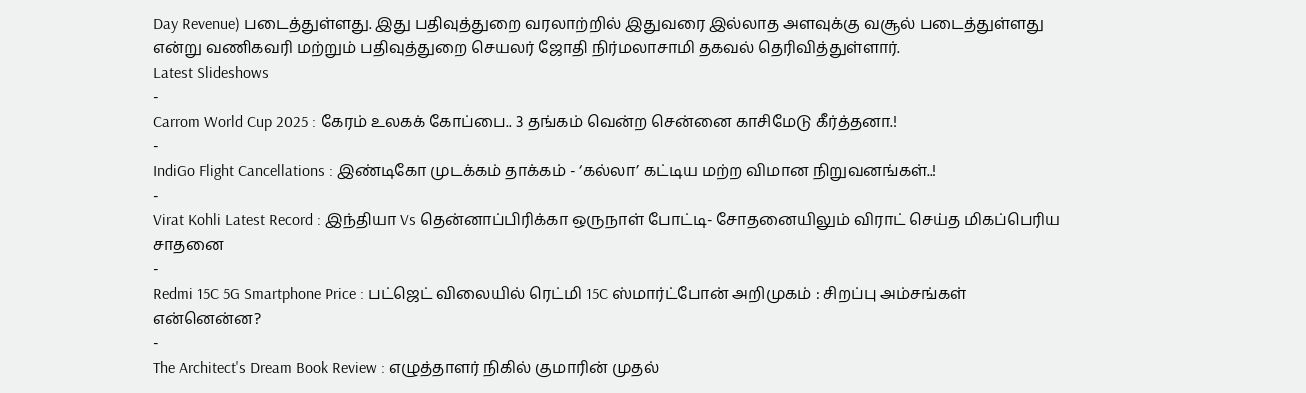Day Revenue) படைத்துள்ளது. இது பதிவுத்துறை வரலாற்றில் இதுவரை இல்லாத அளவுக்கு வசூல் படைத்துள்ளது என்று வணிகவரி மற்றும் பதிவுத்துறை செயலர் ஜோதி நிர்மலாசாமி தகவல் தெரிவித்துள்ளார்.
Latest Slideshows
-
Carrom World Cup 2025 : கேரம் உலகக் கோப்பை.. 3 தங்கம் வென்ற சென்னை காசிமேடு கீர்த்தனா.!
-
IndiGo Flight Cancellations : இண்டிகோ முடக்கம் தாக்கம் - ‘கல்லா’ கட்டிய மற்ற விமான நிறுவனங்கள்..!
-
Virat Kohli Latest Record : இந்தியா Vs தென்னாப்பிரிக்கா ஒருநாள் போட்டி- சோதனையிலும் விராட் செய்த மிகப்பெரிய சாதனை
-
Redmi 15C 5G Smartphone Price : பட்ஜெட் விலையில் ரெட்மி 15C ஸ்மார்ட்போன் அறிமுகம் : சிறப்பு அம்சங்கள் என்னென்ன?
-
The Architect's Dream Book Review : எழுத்தாளர் நிகில் குமாரின் முதல்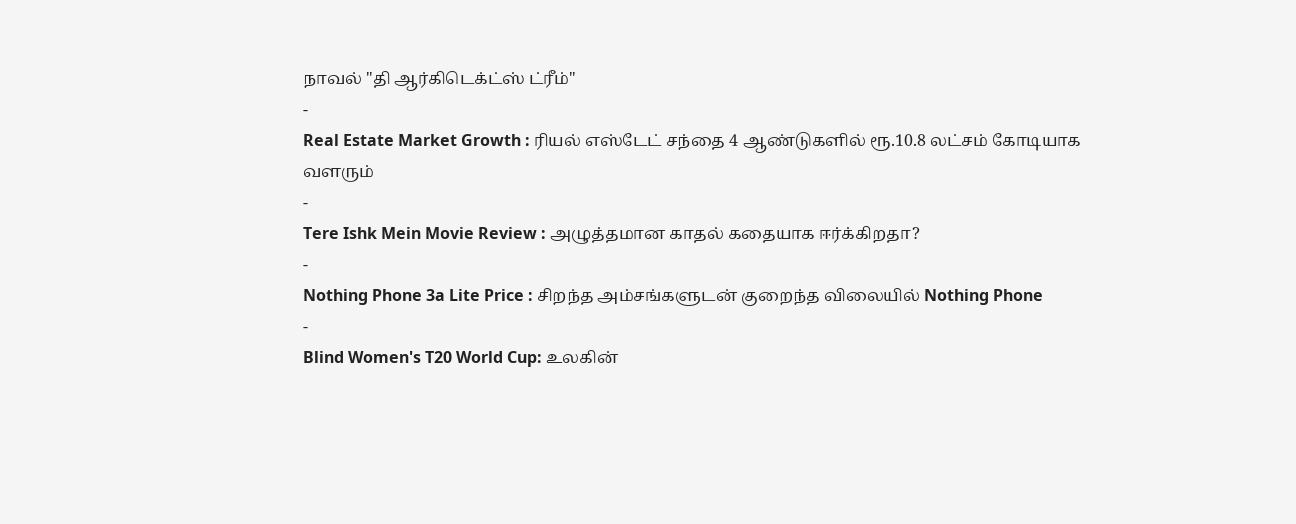நாவல் "தி ஆர்கிடெக்ட்ஸ் ட்ரீம்"
-
Real Estate Market Growth : ரியல் எஸ்டேட் சந்தை 4 ஆண்டுகளில் ரூ.10.8 லட்சம் கோடியாக வளரும்
-
Tere Ishk Mein Movie Review : அழுத்தமான காதல் கதையாக ஈர்க்கிறதா?
-
Nothing Phone 3a Lite Price : சிறந்த அம்சங்களுடன் குறைந்த விலையில் Nothing Phone
-
Blind Women's T20 World Cup: உலகின்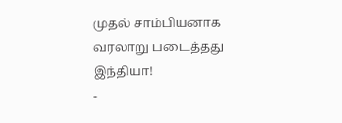முதல் சாம்பியனாக வரலாறு படைத்தது இந்தியா!
-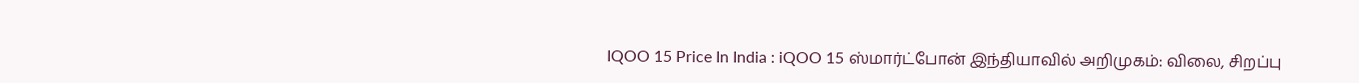IQOO 15 Price In India : iQOO 15 ஸ்மார்ட்போன் இந்தியாவில் அறிமுகம்: விலை, சிறப்பு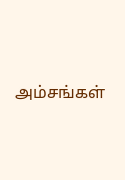அம்சங்கள்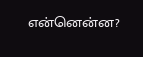என்னென்ன?